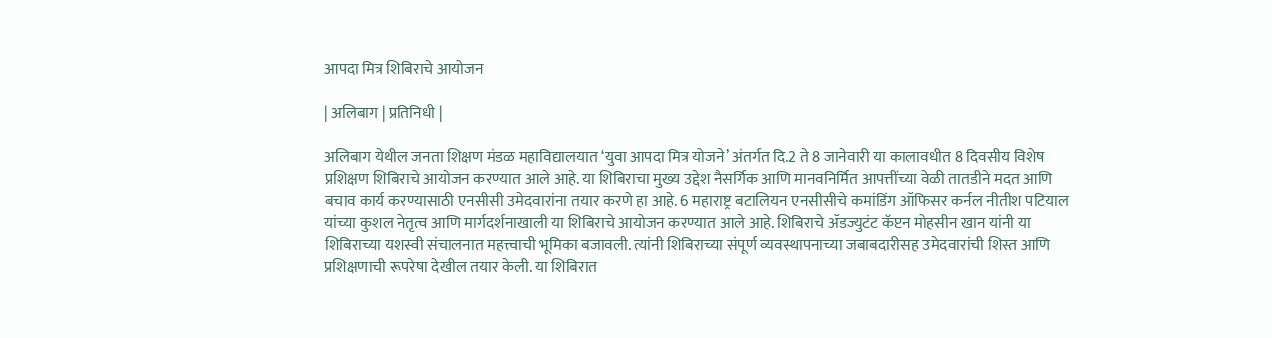आपदा मित्र शिबिराचे आयोजन

| अलिबाग | प्रतिनिधी |

अलिबाग येथील जनता शिक्षण मंडळ महाविद्यालयात ‌‘युवा आपदा मित्र योजने’ अंतर्गत दि.2 ते 8 जानेवारी या कालावधीत 8 दिवसीय विशेष प्रशिक्षण शिबिराचे आयोजन करण्यात आले आहे. या शिबिराचा मुख्य उद्देश नैसर्गिक आणि मानवनिर्मित आपत्तींच्या वेळी तातडीने मदत आणि बचाव कार्य करण्यासाठी एनसीसी उमेदवारांना तयार करणे हा आहे. 6 महाराष्ट्र बटालियन एनसीसीचे कमांडिंग ऑफिसर कर्नल नीतीश पटियाल यांच्या कुशल नेतृत्व आणि मार्गदर्शनाखाली या शिबिराचे आयोजन करण्यात आले आहे. शिबिराचे ॲडज्युटंट कॅप्टन मोहसीन खान यांनी या शिबिराच्या यशस्वी संचालनात महत्त्वाची भूमिका बजावली. त्यांनी शिबिराच्या संपूर्ण व्यवस्थापनाच्या जबाबदारीसह उमेदवारांची शिस्त आणि प्रशिक्षणाची रूपरेषा देखील तयार केली. या शिबिरात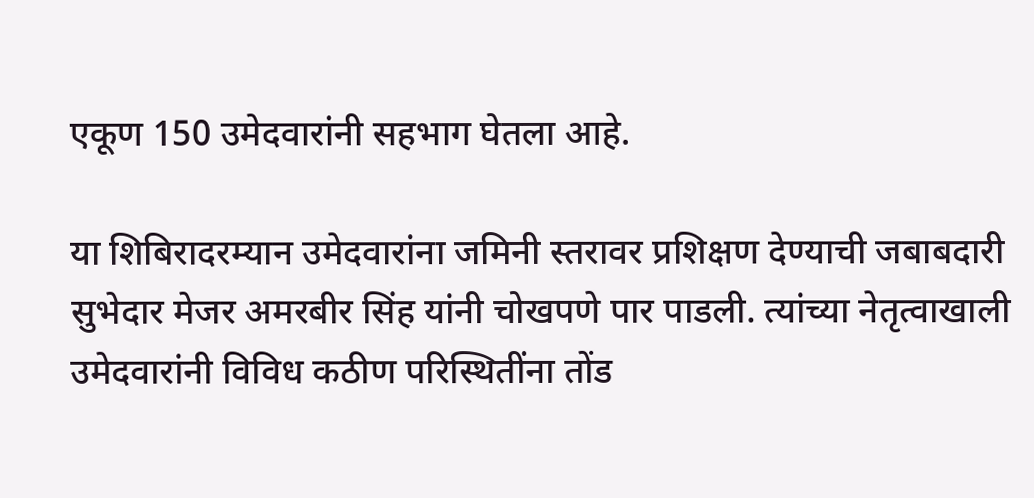एकूण 150 उमेदवारांनी सहभाग घेतला आहे.

या शिबिरादरम्यान उमेदवारांना जमिनी स्तरावर प्रशिक्षण देण्याची जबाबदारी सुभेदार मेजर अमरबीर सिंह यांनी चोखपणे पार पाडली. त्यांच्या नेतृत्वाखाली उमेदवारांनी विविध कठीण परिस्थितींना तोंड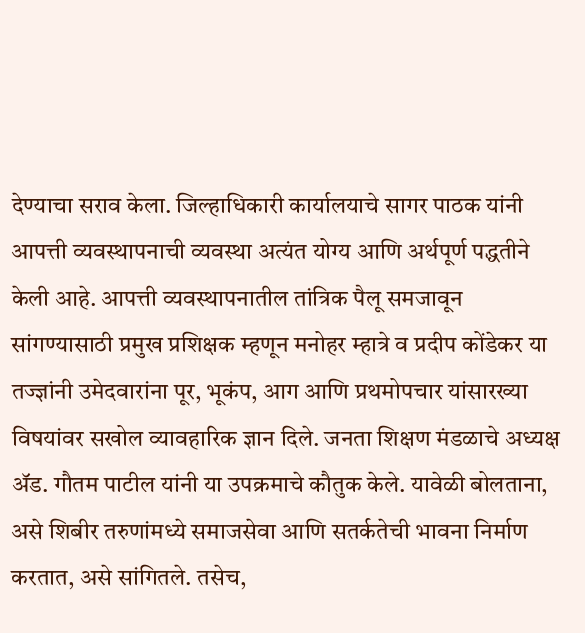देण्याचा सराव केला. जिल्हाधिकारी कार्यालयाचे सागर पाठक यांनी आपत्ती व्यवस्थापनाची व्यवस्था अत्यंत योग्य आणि अर्थपूर्ण पद्धतीने केली आहे. आपत्ती व्यवस्थापनातील तांत्रिक पैलू समजावून सांगण्यासाठी प्रमुख प्रशिक्षक म्हणून मनोहर म्हात्रे व प्रदीप कोंडेकर या तज्ज्ञांनी उमेदवारांना पूर, भूकंप, आग आणि प्रथमोपचार यांसारख्या विषयांवर सखोल व्यावहारिक ज्ञान दिले. जनता शिक्षण मंडळाचे अध्यक्ष ॲड. गौतम पाटील यांनी या उपक्रमाचे कौतुक केले. यावेळी बोलताना, असे शिबीर तरुणांमध्ये समाजसेवा आणि सतर्कतेची भावना निर्माण करतात, असे सांगितले. तसेच,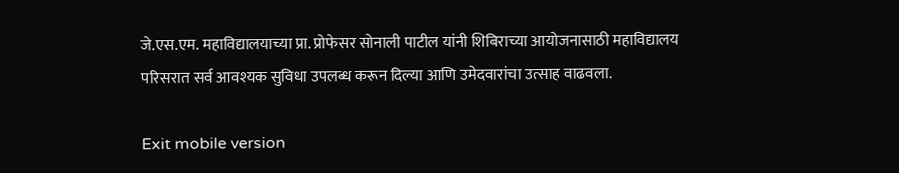जे.एस.एम. महाविद्यालयाच्या प्रा. प्रोफेसर सोनाली पाटील यांनी शिबिराच्या आयोजनासाठी महाविद्यालय परिसरात सर्व आवश्यक सुविधा उपलब्ध करून दिल्या आणि उमेदवारांचा उत्साह वाढवला.

Exit mobile version